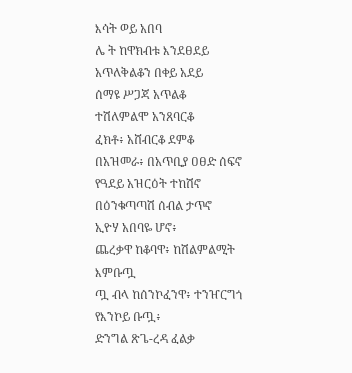እሳት ወይ አበባ
ሌ ት ከዋክብቱ እንደፀደይ
አጥለቅልቆን በቀይ አደይ
ሰማዩ ሥጋጃ አጥልቆ
ተሽለምልሞ አንጸባርቆ
ፈክቶ፥ አሸብርቆ ደምቆ
በአዝመራ፥ በአጥቢያ ዐፀድ ሰፍኖ
የዓደይ አዝርዕት ተከሽኖ
በዕንቁጣጣሽ ሰብል ታጥኖ
ኢዮሃ አበባዬ ሆኖ፥
ጨረቃዋ ከቆባዋ፥ ከሽልምልሚት እምቡጧ
ጧ ብላ ከሰንኮፈንዋ፥ ተንዠርግጎ የእንኮይ ቡጧ፥
ድንግል ጽጌ-ረዳ ፈልቃ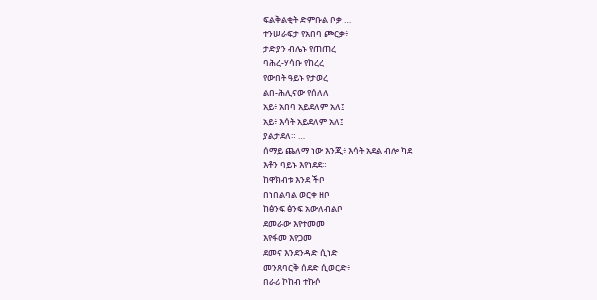ፍልቅልቂት ድምቡል ቦቃ …
ተንሠራፍታ የአበባ ጮርቃ፥
ታድያን ብሌኑ የጠጠረ
ባሕረ-ሃሳቡ የከረረ
የውበት ዓይኑ የታወረ
ልበ-ሕሊናው የሰለለ
አይ፥ አበባ አይደለም አለ፤
አይ፥ እሳት አይደለም አለ፤
ያልታደለ። …
ሰማይ ጨለማ ነው እንጂ፥ እሳት አደል ብሎ ካደ
እቶን ባይኑ እየነደደ።
ከዋክብቱ እንደ ችቦ
በነበልባል ወርቀ ዘቦ
ከፅንፍ ፅንፍ አውለብልቦ
ደመራው እየተመመ
እየፋመ እየጋመ
ደመና እንደንዳድ ሲነድ
መንጸባርቅ ሰደድ ሲወርድ፥
በራሪ ኮከብ ተኩሶ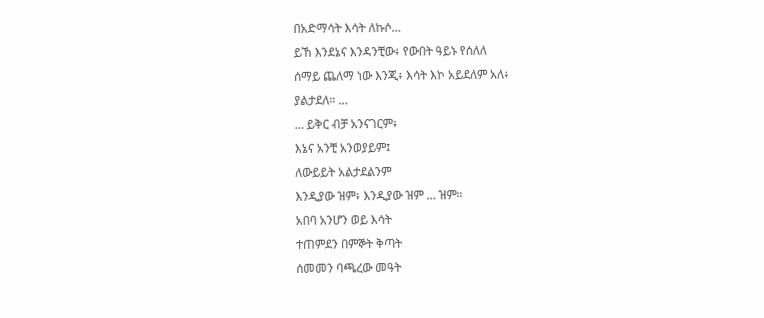በአድማሳት እሳት ለኩሶ…
ይኸ እንደኔና እንዳንቺው፥ የውበት ዓይኑ የሰለለ
ሰማይ ጨለማ ነው እንጂ፥ እሳት እኮ አይደለም አለ፥
ያልታደለ። …
… ይቅር ብቻ አንናገርም፥
እኔና አንቺ አንወያይም፤
ለውይይት አልታደልንም
እንዲያው ዝም፥ እንዲያው ዝም … ዝም።
አበባ አንሆን ወይ እሳት
ተጠምደን በምኞት ቅጣት
ሰመመን ባጫረው መዓት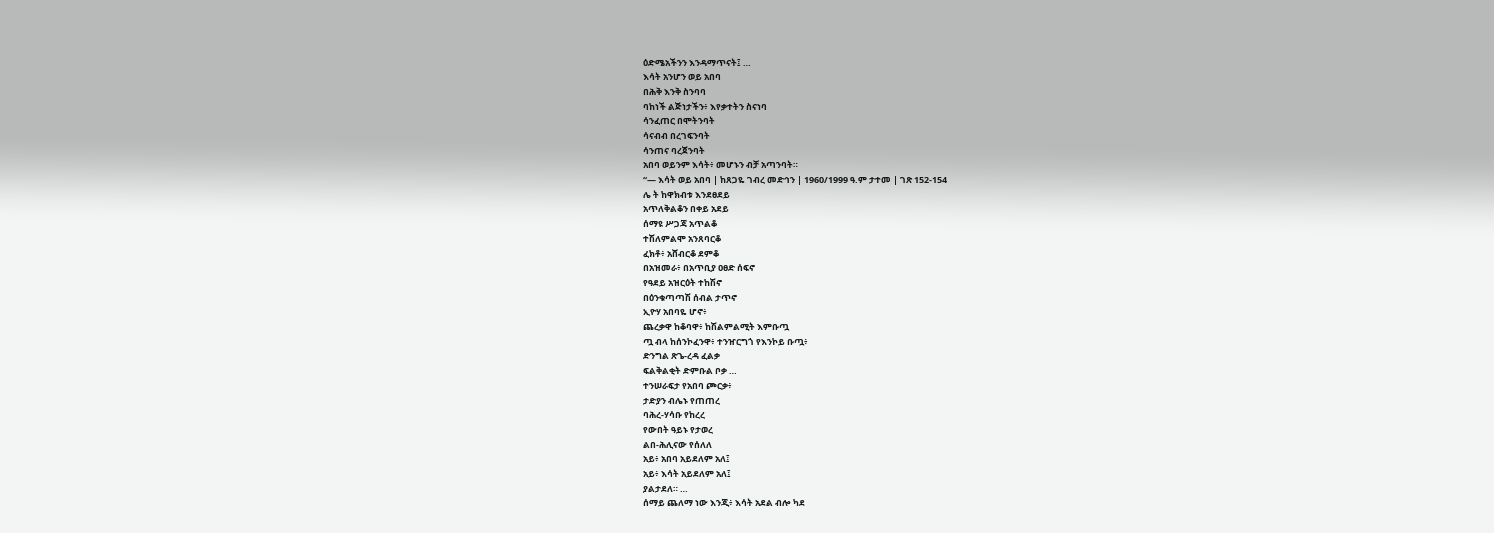ዕድሜአችንን እንዳማጥናት፤ …
እሳት አንሆን ወይ አበባ
በሕቅ እንቅ ስንባባ
ባከነች ልጅነታችን፥ እየቃተትን ስናነባ
ሳንፈጠር በሞትንባት
ሳናብብ በረገፍንባት
ሳንጠና ባረጀንባት
አበባ ወይንም እሳት፥ መሆኑን ብቻ አጣንባት።
“— እሳት ወይ አበባ | ከጸጋዬ ገብረ መድኅን | 1960/1999 ዓ.ም ታተመ | ገጽ 152-154
ሌ ት ከዋክብቱ እንደፀደይ
አጥለቅልቆን በቀይ አደይ
ሰማዩ ሥጋጃ አጥልቆ
ተሽለምልሞ አንጸባርቆ
ፈክቶ፥ አሸብርቆ ደምቆ
በአዝመራ፥ በአጥቢያ ዐፀድ ሰፍኖ
የዓደይ አዝርዕት ተከሽኖ
በዕንቁጣጣሽ ሰብል ታጥኖ
ኢዮሃ አበባዬ ሆኖ፥
ጨረቃዋ ከቆባዋ፥ ከሽልምልሚት እምቡጧ
ጧ ብላ ከሰንኮፈንዋ፥ ተንዠርግጎ የእንኮይ ቡጧ፥
ድንግል ጽጌ-ረዳ ፈልቃ
ፍልቅልቂት ድምቡል ቦቃ …
ተንሠራፍታ የአበባ ጮርቃ፥
ታድያን ብሌኑ የጠጠረ
ባሕረ-ሃሳቡ የከረረ
የውበት ዓይኑ የታወረ
ልበ-ሕሊናው የሰለለ
አይ፥ አበባ አይደለም አለ፤
አይ፥ እሳት አይደለም አለ፤
ያልታደለ። …
ሰማይ ጨለማ ነው እንጂ፥ እሳት አደል ብሎ ካደ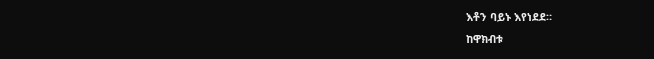እቶን ባይኑ እየነደደ።
ከዋክብቱ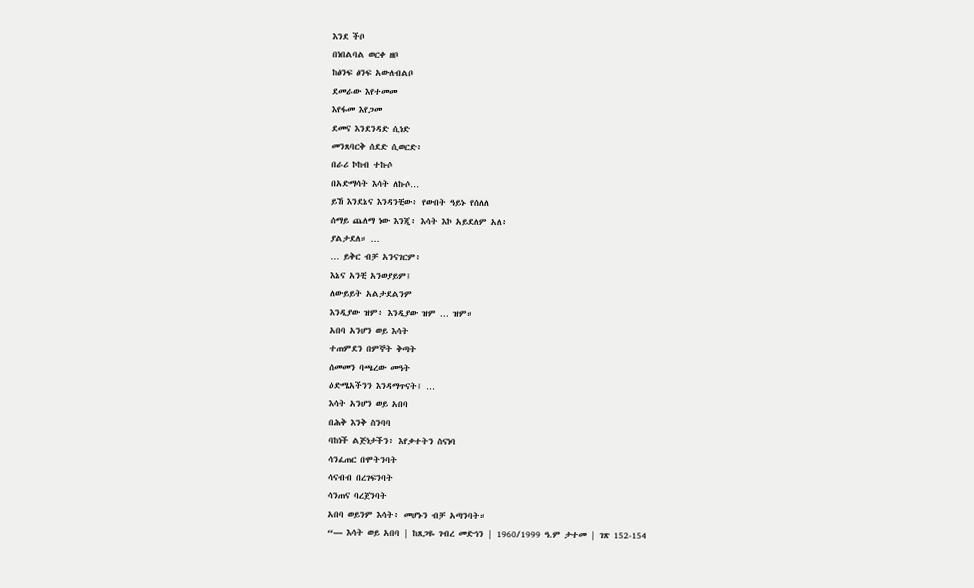እንደ ችቦ
በነበልባል ወርቀ ዘቦ
ከፅንፍ ፅንፍ አውለብልቦ
ደመራው እየተመመ
እየፋመ እየጋመ
ደመና እንደንዳድ ሲነድ
መንጸባርቅ ሰደድ ሲወርድ፥
በራሪ ኮከብ ተኩሶ
በአድማሳት እሳት ለኩሶ…
ይኸ እንደኔና እንዳንቺው፥ የውበት ዓይኑ የሰለለ
ሰማይ ጨለማ ነው እንጂ፥ እሳት እኮ አይደለም አለ፥
ያልታደለ። …
… ይቅር ብቻ አንናገርም፥
እኔና አንቺ አንወያይም፤
ለውይይት አልታደልንም
እንዲያው ዝም፥ እንዲያው ዝም … ዝም።
አበባ አንሆን ወይ እሳት
ተጠምደን በምኞት ቅጣት
ሰመመን ባጫረው መዓት
ዕድሜአችንን እንዳማጥናት፤ …
እሳት አንሆን ወይ አበባ
በሕቅ እንቅ ስንባባ
ባከነች ልጅነታችን፥ እየቃተትን ስናነባ
ሳንፈጠር በሞትንባት
ሳናብብ በረገፍንባት
ሳንጠና ባረጀንባት
አበባ ወይንም እሳት፥ መሆኑን ብቻ አጣንባት።
“— እሳት ወይ አበባ | ከጸጋዬ ገብረ መድኅን | 1960/1999 ዓ.ም ታተመ | ገጽ 152-154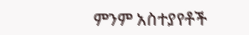ምንም አስተያየቶች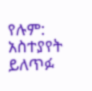የሉም:
አስተያየት ይለጥፉ